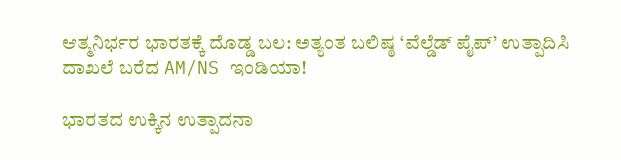ಆತ್ಮನಿರ್ಭರ ಭಾರತಕ್ಕೆ ದೊಡ್ಡ ಬಲ: ಅತ್ಯಂತ ಬಲಿಷ್ಠ ‘ವೆಲ್ಡೆಡ್ ಪೈಪ್’ ಉತ್ಪಾದಿಸಿ ದಾಖಲೆ ಬರೆದ AM/NS ಇಂಡಿಯಾ!

ಭಾರತದ ಉಕ್ಕಿನ ಉತ್ಪಾದನಾ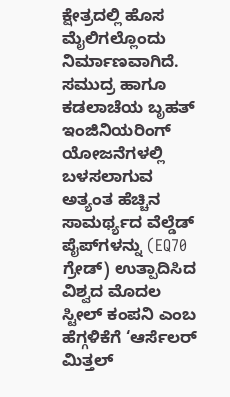ಕ್ಷೇತ್ರದಲ್ಲಿ ಹೊಸ ಮೈಲಿಗಲ್ಲೊಂದು ನಿರ್ಮಾಣವಾಗಿದೆ. ಸಮುದ್ರ ಹಾಗೂ ಕಡಲಾಚೆಯ ಬೃಹತ್ ಇಂಜಿನಿಯರಿಂಗ್ ಯೋಜನೆಗಳಲ್ಲಿ ಬಳಸಲಾಗುವ ಅತ್ಯಂತ ಹೆಚ್ಚಿನ ಸಾಮರ್ಥ್ಯದ ವೆಲ್ಡೆಡ್ ಪೈಪ್‌ಗಳನ್ನು (EQ70 ಗ್ರೇಡ್) ಉತ್ಪಾದಿಸಿದ ವಿಶ್ವದ ಮೊದಲ ಸ್ಟೀಲ್ ಕಂಪನಿ ಎಂಬ ಹೆಗ್ಗಳಿಕೆಗೆ ‘ಆರ್ಸೆಲರ್ ಮಿತ್ತಲ್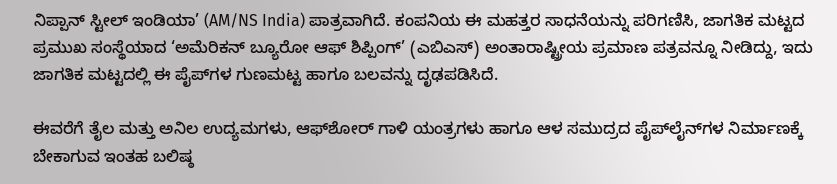ನಿಪ್ಪಾನ್ ಸ್ಟೀಲ್ ಇಂಡಿಯಾ’ (AM/NS India) ಪಾತ್ರವಾಗಿದೆ. ಕಂಪನಿಯ ಈ ಮಹತ್ತರ ಸಾಧನೆಯನ್ನು ಪರಿಗಣಿಸಿ, ಜಾಗತಿಕ ಮಟ್ಟದ ಪ್ರಮುಖ ಸಂಸ್ಥೆಯಾದ ‘ಅಮೆರಿಕನ್ ಬ್ಯೂರೋ ಆಫ್ ಶಿಪ್ಪಿಂಗ್’ (ಎಬಿಎಸ್) ಅಂತಾರಾಷ್ಟ್ರೀಯ ಪ್ರಮಾಣ ಪತ್ರವನ್ನೂ ನೀಡಿದ್ದು, ಇದು ಜಾಗತಿಕ ಮಟ್ಟದಲ್ಲಿ ಈ ಪೈಪ್‌ಗಳ ಗುಣಮಟ್ಟ ಹಾಗೂ ಬಲವನ್ನು ದೃಢಪಡಿಸಿದೆ.

ಈವರೆಗೆ ತೈಲ ಮತ್ತು ಅನಿಲ ಉದ್ಯಮಗಳು, ಆಫ್‌ಶೋರ್ ಗಾಳಿ ಯಂತ್ರಗಳು ಹಾಗೂ ಆಳ ಸಮುದ್ರದ ಪೈಪ್‌ಲೈನ್‌ಗಳ ನಿರ್ಮಾಣಕ್ಕೆ ಬೇಕಾಗುವ ಇಂತಹ ಬಲಿಷ್ಠ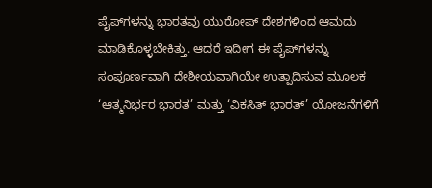ಪೈಪ್‌ಗಳನ್ನು ಭಾರತವು ಯುರೋಪ್ ದೇಶಗಳಿಂದ ಆಮದು ಮಾಡಿಕೊಳ್ಳಬೇಕಿತ್ತು. ಆದರೆ ಇದೀಗ ಈ ಪೈಪ್‌ಗಳನ್ನು ಸಂಪೂರ್ಣವಾಗಿ ದೇಶೀಯವಾಗಿಯೇ ಉತ್ಪಾದಿಸುವ ಮೂಲಕ ‘ಆತ್ಮನಿರ್ಭರ ಭಾರತ’ ಮತ್ತು ‘ವಿಕಸಿತ್ ಭಾರತ್’ ಯೋಜನೆಗಳಿಗೆ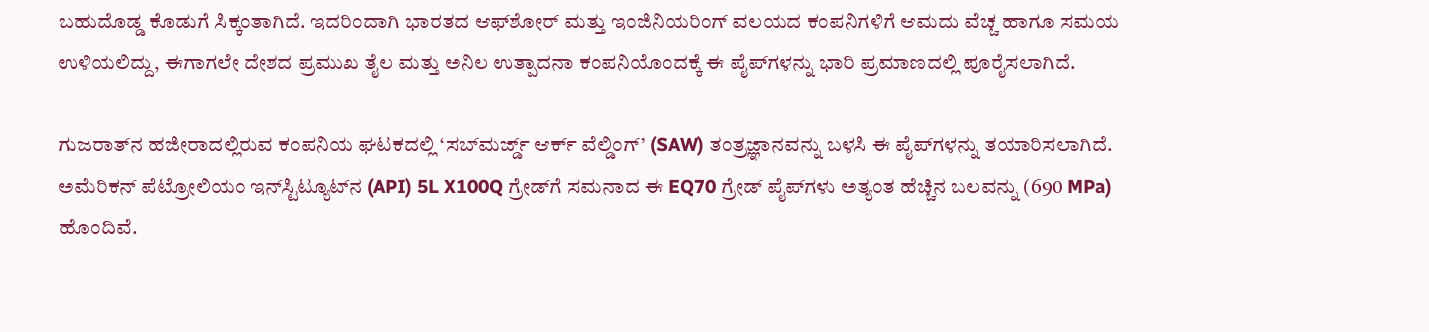ಬಹುದೊಡ್ಡ ಕೊಡುಗೆ ಸಿಕ್ಕಂತಾಗಿದೆ. ಇದರಿಂದಾಗಿ ಭಾರತದ ಆಫ್‌ಶೋರ್ ಮತ್ತು ಇಂಜಿನಿಯರಿಂಗ್ ವಲಯದ ಕಂಪನಿಗಳಿಗೆ ಆಮದು ವೆಚ್ಚ ಹಾಗೂ ಸಮಯ ಉಳಿಯಲಿದ್ದು, ಈಗಾಗಲೇ ದೇಶದ ಪ್ರಮುಖ ತೈಲ ಮತ್ತು ಅನಿಲ ಉತ್ಪಾದನಾ ಕಂಪನಿಯೊಂದಕ್ಕೆ ಈ ಪೈಪ್‌ಗಳನ್ನು ಭಾರಿ ಪ್ರಮಾಣದಲ್ಲಿ ಪೂರೈಸಲಾಗಿದೆ.

ಗುಜರಾತ್‌ನ ಹಜೀರಾದಲ್ಲಿರುವ ಕಂಪನಿಯ ಘಟಕದಲ್ಲಿ ‘ಸಬ್‌ಮರ್ಜ್ಡ್ ಆರ್ಕ್ ವೆಲ್ಡಿಂಗ್’ (SAW) ತಂತ್ರಜ್ಞಾನವನ್ನು ಬಳಸಿ ಈ ಪೈಪ್‌ಗಳನ್ನು ತಯಾರಿಸಲಾಗಿದೆ. ಅಮೆರಿಕನ್ ಪೆಟ್ರೋಲಿಯಂ ಇನ್‌ಸ್ಟಿಟ್ಯೂಟ್‌ನ (API) 5L X100Q ಗ್ರೇಡ್‌ಗೆ ಸಮನಾದ ಈ EQ70 ಗ್ರೇಡ್ ಪೈಪ್‌ಗಳು ಅತ್ಯಂತ ಹೆಚ್ಚಿನ ಬಲವನ್ನು (690 MPa) ಹೊಂದಿವೆ.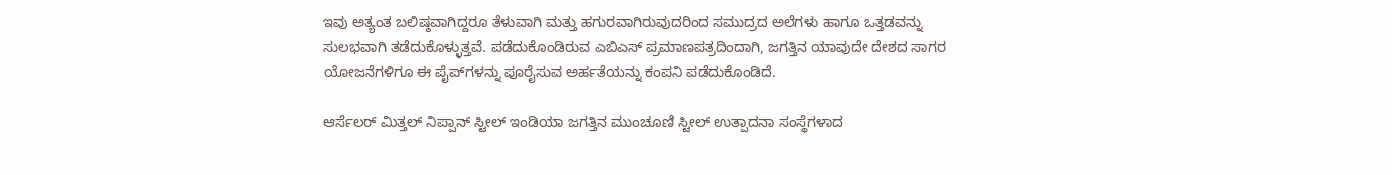ಇವು ಅತ್ಯಂತ ಬಲಿಷ್ಠವಾಗಿದ್ದರೂ ತೆಳುವಾಗಿ ಮತ್ತು ಹಗುರವಾಗಿರುವುದರಿಂದ ಸಮುದ್ರದ ಅಲೆಗಳು ಹಾಗೂ ಒತ್ತಡವನ್ನು ಸುಲಭವಾಗಿ ತಡೆದುಕೊಳ್ಳುತ್ತವೆ. ಪಡೆದುಕೊಂಡಿರುವ ಎಬಿಎಸ್ ಪ್ರಮಾಣಪತ್ರದಿಂದಾಗಿ, ಜಗತ್ತಿನ ಯಾವುದೇ ದೇಶದ ಸಾಗರ ಯೋಜನೆಗಳಿಗೂ ಈ ಪೈಪ್‌ಗಳನ್ನು ಪೂರೈಸುವ ಅರ್ಹತೆಯನ್ನು ಕಂಪನಿ ಪಡೆದುಕೊಂಡಿದೆ.

ಆರ್ಸೆಲರ್ ಮಿತ್ತಲ್ ನಿಪ್ಪಾನ್ ಸ್ಟೀಲ್ ಇಂಡಿಯಾ ಜಗತ್ತಿನ ಮುಂಚೂಣಿ ಸ್ಟೀಲ್ ಉತ್ಪಾದನಾ ಸಂಸ್ಥೆಗಳಾದ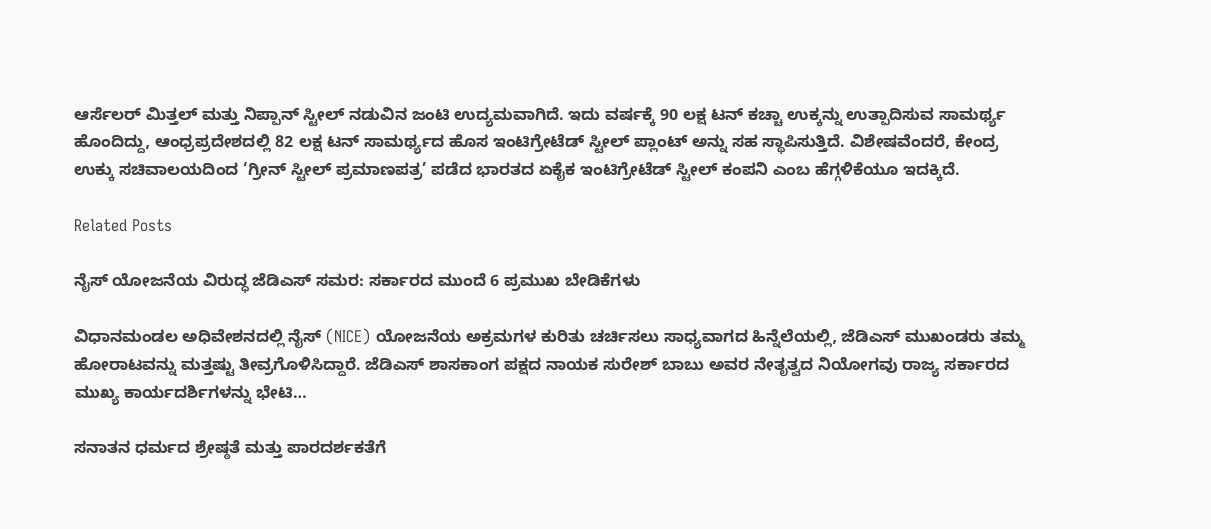ಆರ್ಸೆಲರ್ ಮಿತ್ತಲ್ ಮತ್ತು ನಿಪ್ಪಾನ್ ಸ್ಟೀಲ್ ನಡುವಿನ ಜಂಟಿ ಉದ್ಯಮವಾಗಿದೆ. ಇದು ವರ್ಷಕ್ಕೆ 90 ಲಕ್ಷ ಟನ್ ಕಚ್ಚಾ ಉಕ್ಕನ್ನು ಉತ್ಪಾದಿಸುವ ಸಾಮರ್ಥ್ಯ ಹೊಂದಿದ್ದು, ಆಂಧ್ರಪ್ರದೇಶದಲ್ಲಿ 82 ಲಕ್ಷ ಟನ್ ಸಾಮರ್ಥ್ಯದ ಹೊಸ ಇಂಟಿಗ್ರೇಟೆಡ್ ಸ್ಟೀಲ್ ಪ್ಲಾಂಟ್ ಅನ್ನು ಸಹ ಸ್ಥಾಪಿಸುತ್ತಿದೆ. ವಿಶೇಷವೆಂದರೆ, ಕೇಂದ್ರ ಉಕ್ಕು ಸಚಿವಾಲಯದಿಂದ ‘ಗ್ರೀನ್ ಸ್ಟೀಲ್ ಪ್ರಮಾಣಪತ್ರ’ ಪಡೆದ ಭಾರತದ ಏಕೈಕ ಇಂಟಿಗ್ರೇಟೆಡ್ ಸ್ಟೀಲ್ ಕಂಪನಿ ಎಂಬ ಹೆಗ್ಗಳಿಕೆಯೂ ಇದಕ್ಕಿದೆ.

Related Posts

ನೈಸ್ ಯೋಜನೆಯ ವಿರುದ್ಧ ಜೆಡಿಎಸ್ ಸಮರ: ಸರ್ಕಾರದ ಮುಂದೆ 6 ಪ್ರಮುಖ ಬೇಡಿಕೆಗಳು

ವಿಧಾನಮಂಡಲ ಅಧಿವೇಶನದಲ್ಲಿ ನೈಸ್ (NICE) ಯೋಜನೆಯ ಅಕ್ರಮಗಳ ಕುರಿತು ಚರ್ಚಿಸಲು ಸಾಧ್ಯವಾಗದ ಹಿನ್ನೆಲೆಯಲ್ಲಿ, ಜೆಡಿಎಸ್ ಮುಖಂಡರು ತಮ್ಮ ಹೋರಾಟವನ್ನು ಮತ್ತಷ್ಟು ತೀವ್ರಗೊಳಿಸಿದ್ದಾರೆ. ಜೆಡಿಎಸ್ ಶಾಸಕಾಂಗ ಪಕ್ಷದ ನಾಯಕ ಸುರೇಶ್ ಬಾಬು ಅವರ ನೇತೃತ್ವದ ನಿಯೋಗವು ರಾಜ್ಯ ಸರ್ಕಾರದ ಮುಖ್ಯ ಕಾರ್ಯದರ್ಶಿಗಳನ್ನು ಭೇಟಿ…

ಸನಾತನ ಧರ್ಮದ ಶ್ರೇಷ್ಠತೆ ಮತ್ತು ಪಾರದರ್ಶಕತೆಗೆ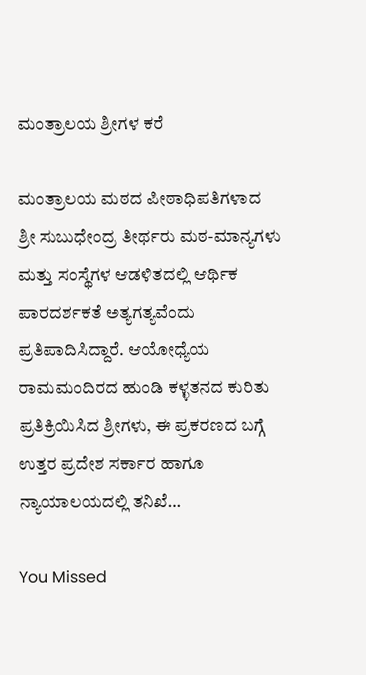ಮಂತ್ರಾಲಯ ಶ್ರೀಗಳ ಕರೆ

ಮಂತ್ರಾಲಯ ಮಠದ ಪೀಠಾಧಿಪತಿಗಳಾದ ಶ್ರೀ ಸುಬುಧೇಂದ್ರ ತೀರ್ಥರು ಮಠ-ಮಾನ್ಯಗಳು ಮತ್ತು ಸಂಸ್ಥೆಗಳ ಆಡಳಿತದಲ್ಲಿ ಆರ್ಥಿಕ ಪಾರದರ್ಶಕತೆ ಅತ್ಯಗತ್ಯವೆಂದು ಪ್ರತಿಪಾದಿಸಿದ್ದಾರೆ. ಆಯೋಧ್ಯೆಯ ರಾಮಮಂದಿರದ ಹುಂಡಿ ಕಳ್ಳತನದ ಕುರಿತು ಪ್ರತಿಕ್ರಿಯಿಸಿದ ಶ್ರೀಗಳು, ಈ ಪ್ರಕರಣದ ಬಗ್ಗೆ ಉತ್ತರ ಪ್ರದೇಶ ಸರ್ಕಾರ ಹಾಗೂ ನ್ಯಾಯಾಲಯದಲ್ಲಿ ತನಿಖೆ…

You Missed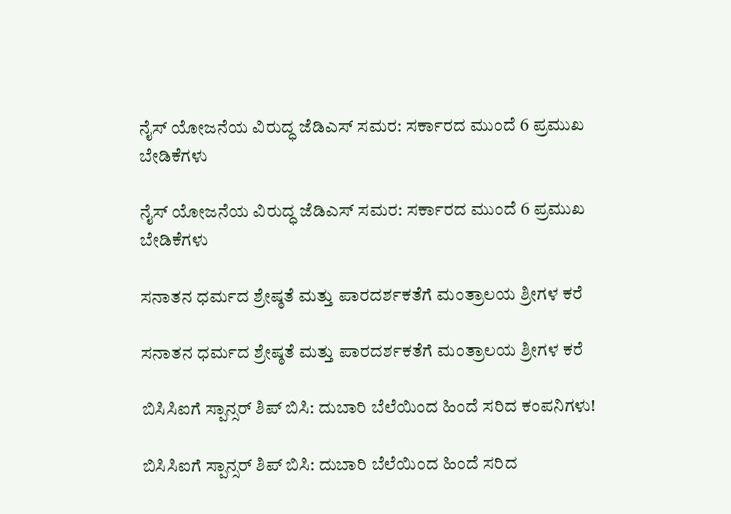ನೈಸ್ ಯೋಜನೆಯ ವಿರುದ್ಧ ಜೆಡಿಎಸ್ ಸಮರ: ಸರ್ಕಾರದ ಮುಂದೆ 6 ಪ್ರಮುಖ ಬೇಡಿಕೆಗಳು

ನೈಸ್ ಯೋಜನೆಯ ವಿರುದ್ಧ ಜೆಡಿಎಸ್ ಸಮರ: ಸರ್ಕಾರದ ಮುಂದೆ 6 ಪ್ರಮುಖ ಬೇಡಿಕೆಗಳು

ಸನಾತನ ಧರ್ಮದ ಶ್ರೇಷ್ಠತೆ ಮತ್ತು ಪಾರದರ್ಶಕತೆಗೆ ಮಂತ್ರಾಲಯ ಶ್ರೀಗಳ ಕರೆ

ಸನಾತನ ಧರ್ಮದ ಶ್ರೇಷ್ಠತೆ ಮತ್ತು ಪಾರದರ್ಶಕತೆಗೆ ಮಂತ್ರಾಲಯ ಶ್ರೀಗಳ ಕರೆ

ಬಿಸಿಸಿಐಗೆ ಸ್ಪಾನ್ಸರ್ ಶಿಪ್ ಬಿಸಿ: ದುಬಾರಿ ಬೆಲೆಯಿಂದ ಹಿಂದೆ ಸರಿದ ಕಂಪನಿಗಳು!

ಬಿಸಿಸಿಐಗೆ ಸ್ಪಾನ್ಸರ್ ಶಿಪ್ ಬಿಸಿ: ದುಬಾರಿ ಬೆಲೆಯಿಂದ ಹಿಂದೆ ಸರಿದ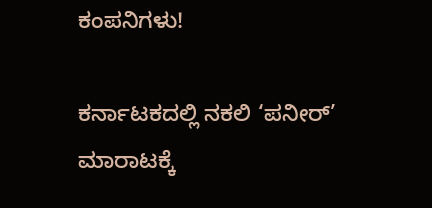ಕಂಪನಿಗಳು!

ಕರ್ನಾಟಕದಲ್ಲಿ ನಕಲಿ ‘ಪನೀರ್’ ಮಾರಾಟಕ್ಕೆ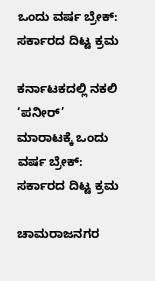ಒಂದು ವರ್ಷ ಬ್ರೇಕ್: ಸರ್ಕಾರದ ದಿಟ್ಟ ಕ್ರಮ

ಕರ್ನಾಟಕದಲ್ಲಿ ನಕಲಿ ‘ಪನೀರ್’ ಮಾರಾಟಕ್ಕೆ ಒಂದು ವರ್ಷ ಬ್ರೇಕ್: ಸರ್ಕಾರದ ದಿಟ್ಟ ಕ್ರಮ

ಚಾಮರಾಜನಗರ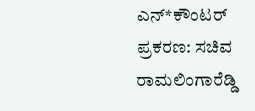ಎನ್‌*ಕೌಂಟರ್ ಪ್ರಕರಣ: ಸಚಿವ ರಾಮಲಿಂಗಾರೆಡ್ಡಿ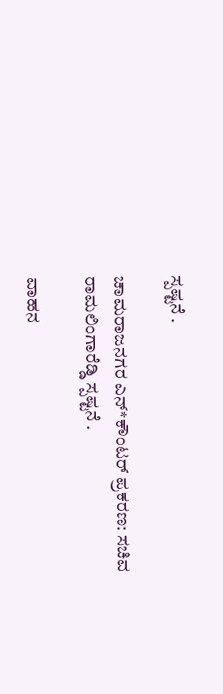ಸ್ಪಷ್ಟನೆ .

ಚಾಮರಾಜನಗರ ಎನ್‌*ಕೌಂಟರ್ ಪ್ರಕರಣ: ಸಚಿವ ರಾಮಲಿಂಗಾರೆಡ್ಡಿ ಸ್ಪಷ್ಟನೆ .

ವಾಹನ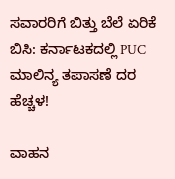ಸವಾರರಿಗೆ ಬಿತ್ತು ಬೆಲೆ ಏರಿಕೆ ಬಿಸಿ: ಕರ್ನಾಟಕದಲ್ಲಿ PUC ಮಾಲಿನ್ಯ ತಪಾಸಣೆ ದರ ಹೆಚ್ಚಳ!

ವಾಹನ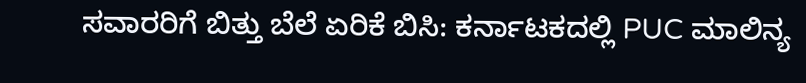ಸವಾರರಿಗೆ ಬಿತ್ತು ಬೆಲೆ ಏರಿಕೆ ಬಿಸಿ: ಕರ್ನಾಟಕದಲ್ಲಿ PUC ಮಾಲಿನ್ಯ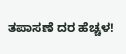ತಪಾಸಣೆ ದರ ಹೆಚ್ಚಳ!